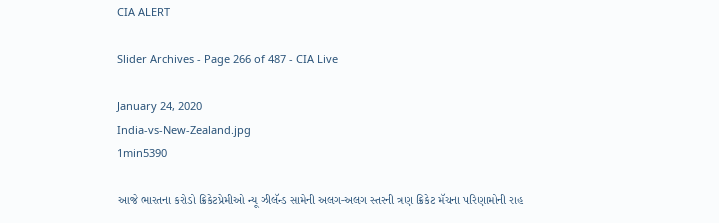CIA ALERT

Slider Archives - Page 266 of 487 - CIA Live

January 24, 2020
India-vs-New-Zealand.jpg
1min5390

આજે ભારતના કરોડો ક્રિકેટપ્રેમીઓ ન્યૂ ઝીલૅન્ડ સામેની અલગ-અલગ સ્તરની ત્રણ ક્રિકેટ મૅચના પરિણામોની રાહ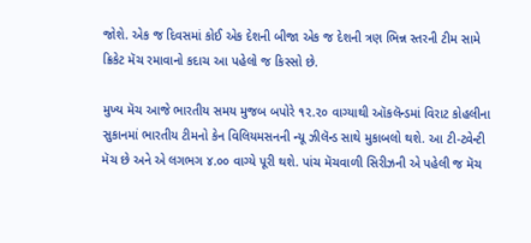જોશે. એક જ દિવસમાં કોઈ એક દેશની બીજા એક જ દેશની ત્રણ ભિન્ન સ્તરની ટીમ સામે ક્રિકેટ મૅચ રમાવાનો કદાચ આ પહેલો જ કિસ્સો છે.

મુખ્ય મૅચ આજે ભારતીય સમય મુજબ બપોરે ૧૨.૨૦ વાગ્યાથી ઑકલૅન્ડમાં વિરાટ કોહલીના સુકાનમાં ભારતીય ટીમનો કેન વિલિયમસનની ન્યૂ ઝીલૅન્ડ સાથે મુકાબલો થશે. આ ટી-ટ્વેન્ટી મૅચ છે અને એ લગભગ ૪.૦૦ વાગ્યે પૂરી થશે. પાંચ મૅચવાળી સિરીઝની એ પહેલી જ મૅચ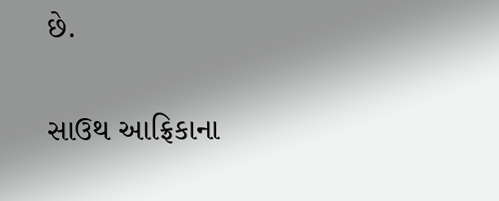છે.

સાઉથ આફ્રિકાના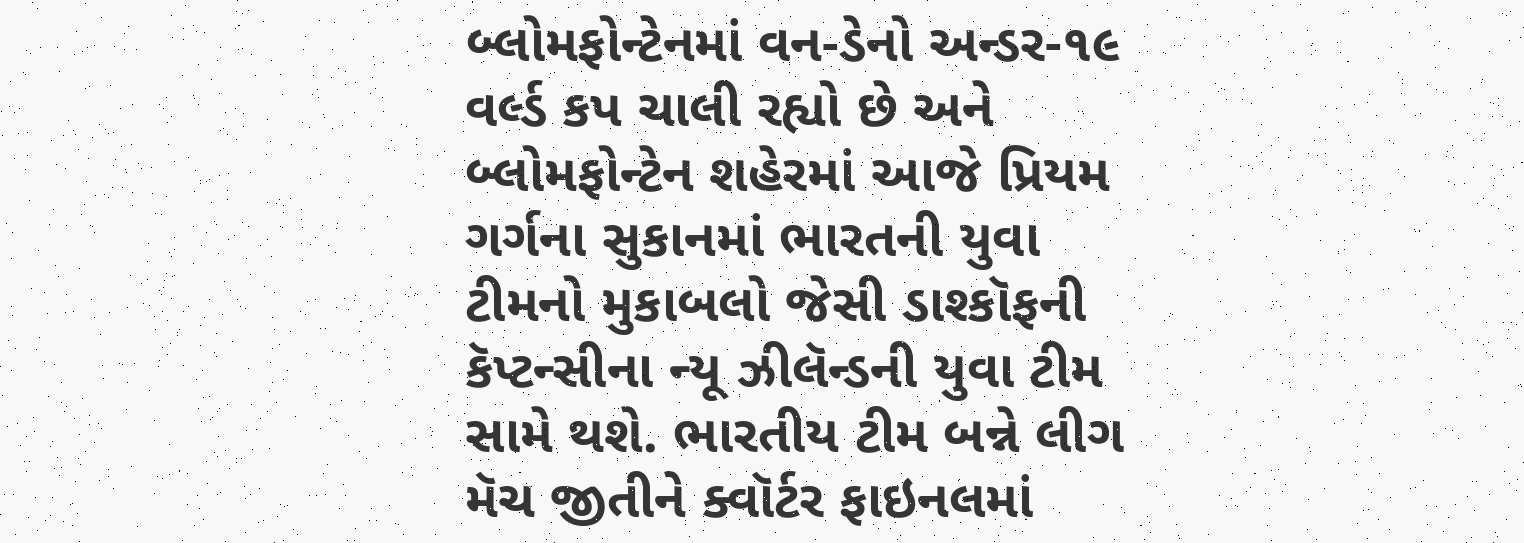બ્લોમફોન્ટેનમાં વન-ડેનો અન્ડર-૧૯ વર્લ્ડ કપ ચાલી રહ્યો છે અને બ્લોમફોન્ટેન શહેરમાં આજે પ્રિયમ ગર્ગના સુકાનમાં ભારતની યુવા ટીમનો મુકાબલો જેસી ડાશ્કૉફની કૅપ્ટન્સીના ન્યૂ ઝીલૅન્ડની યુવા ટીમ સામે થશે. ભારતીય ટીમ બન્ને લીગ મૅચ જીતીને ક્વૉર્ટર ફાઇનલમાં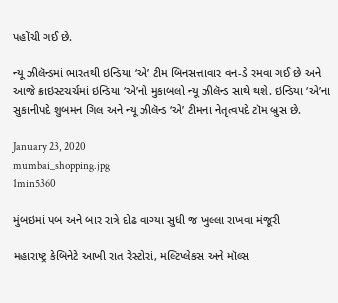પહોંચી ગઈ છે.

ન્યૂ ઝીલૅન્ડમાં ભારતથી ઇન્ડિયા ‘એ’ ટીમ બિનસત્તાવાર વન-ડે રમવા ગઈ છે અને આજે ક્રાઇસ્ટચર્ચમાં ઇન્ડિયા ‘એ’નો મુકાબલો ન્યૂ ઝીલૅન્ડ સાથે થશે. ઇન્ડિયા ‘એ’ના સુકાનીપદે શુબમન ગિલ અને ન્યૂ ઝીલૅન્ડ ‘એ’ ટીમના નેતૃત્વપદે ટૉમ બ્રુસ છે.

January 23, 2020
mumbai_shopping.jpg
1min5360

મુંબઇમાં પબ અને બાર રાત્રે દોઢ વાગ્યા સુધી જ ખુલ્લા રાખવા મંજૂરી

મહારાષ્ટ્ર કેબિનેટે આખી રાત રેસ્ટોરાં, મલ્ટિપ્લેકસ અને મૉલ્સ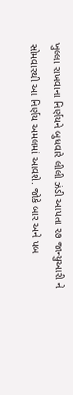ખુલ્લા રાખવાના નિર્ણયને બુધવારે લીલી ઝંડી આપતા ૨૭ જાન્યુઆરી ને સોમવારથી આ નિર્ણય અમલમાં આવશે. જોકે બાર અને પબ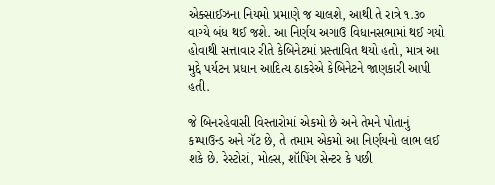એક્સાઈઝના નિયમો પ્રમાણે જ ચાલશે, આથી તે રાત્રે ૧.૩૦ વાગ્યે બંધ થઈ જશે. આ નિર્ણય અગાઉ વિધાનસભામાં થઈ ગયો હોવાથી સત્તાવાર રીતે કેબિનેટમાં પ્રસ્તાવિત થયો હતો, માત્ર આ મુદ્દે પર્યટન પ્રધાન આદિત્ય ઠાકરેએ કેબિનેટને જાણકારી આપી હતી.

જે બિનરહેવાસી વિસ્તારોમાં એકમો છે અને તેમને પોતાનું કમ્પાઉન્ડ અને ગૅટ છે, તે તમામ એકમો આ નિર્ણયનો લાભ લઈ શકે છે. રેસ્ટોરાં, મોલ્સ, શૉપિંગ સેન્ટર કે પછી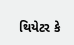થિયેટર કે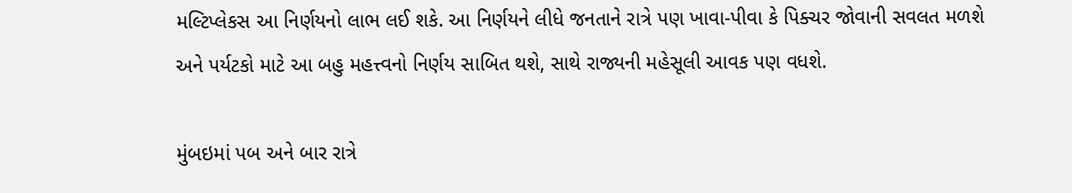મલ્ટિપ્લેકસ આ નિર્ણયનો લાભ લઈ શકે. આ નિર્ણયને લીધે જનતાને રાત્રે પણ ખાવા-પીવા કે પિક્ચર જોવાની સવલત મળશે અને પર્યટકો માટે આ બહુ મહત્ત્વનો નિર્ણય સાબિત થશે, સાથે રાજ્યની મહેસૂલી આવક પણ વધશે.

મુંબઇમાં પબ અને બાર રાત્રે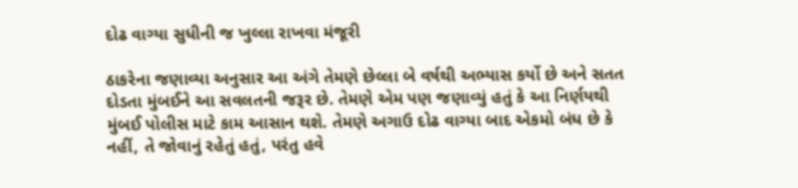દોઢ વાગ્યા સુધીની જ ખુલ્લા રાખવા મંજૂરી

ઠાકરેના જણાવ્યા અનુસાર આ અંગે તેમણે છેલ્લા બે વર્ષથી અભ્યાસ કર્યો છે અને સતત દોડતા મુંબઈને આ સવલતની જરૂર છે. તેમણે એમ પણ જણાવ્યું હતું કે આ નિર્ણયથી મુંબઈ પોલીસ માટે કામ આસાન થશે. તેમણે અગાઉ દોઢ વાગ્યા બાદ એકમો બંધ છે કે નહીં, તે જોવાનું રહેતું હતું, પરંતુ હવે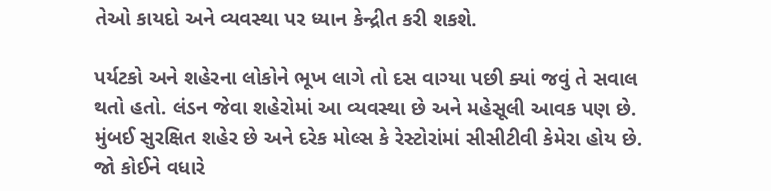તેઓ કાયદો અને વ્યવસ્થા પર ધ્યાન કેન્દ્રીત કરી શકશે.

પર્યટકો અને શહેરના લોકોને ભૂખ લાગે તો દસ વાગ્યા પછી ક્યાં જવું તે સવાલ થતો હતો. લંડન જેવા શહેરોમાં આ વ્યવસ્થા છે અને મહેસૂલી આવક પણ છે. મુંબઈ સુરક્ષિત શહેર છે અને દરેક મોલ્સ કે રેસ્ટોરાંમાં સીસીટીવી કેમેરા હોય છે. જો કોઈને વધારે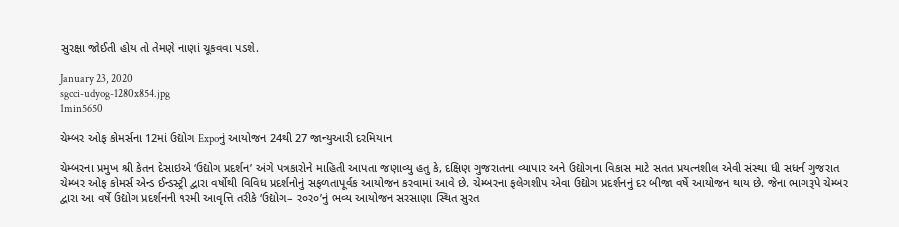સુરક્ષા જોઈતી હોય તો તેમણે નાણાં ચૂકવવા પડશે.

January 23, 2020
sgcci-udyog-1280x854.jpg
1min5650

ચેમ્બર ઓફ કોમર્સના 12માં ઉદ્યોગ Expoનું આયોજન 24થી 27 જાન્યુઆરી દરમિયાન

ચેમ્બરના પ્રમુખ શ્રી કેતન દેસાઇએ ‘ઉદ્યોગ પ્રદર્શન’ અંગે પત્રકારોને માહિતી આપતા જણાવ્યુ હતુ કે, દક્ષિણ ગુજરાતના વ્યાપાર અને ઉદ્યોગના વિકાસ માટે સતત પ્રયત્નશીલ એવી સંસ્થા ધી સધર્ન ગુજરાત ચેમ્બર ઓફ કોમર્સ એન્ડ ઈન્ડસ્ટ્રી દ્વારા વર્ષોથી વિવિધ પ્રદર્શનોનું સફળતાપૂર્વક આયોજન કરવામાં આવે છે. ચેમ્બરના ફલેગશીપ એવા ઉદ્યોગ પ્રદર્શનનું દર બીજા વર્ષે આયોજન થાય છે. જેના ભાગરૂપે ચેમ્બર દ્વારા આ વર્ષે ઉદ્યોગ પ્રદર્શનની ૧રમી આવૃત્તિ તરીકે ‘ઉદ્યોગ– ર૦ર૦’નું ભવ્ય આયોજન સરસાણા સ્થિત સુરત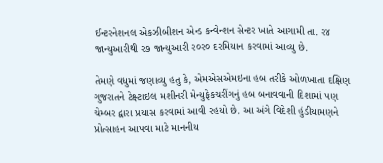ઈન્ટરનેશનલ એકઝીબીશન એન્ડ કન્વેન્શન સેન્ટર ખાતે આગામી તા. ર૪ જાન્યુઆરીથી ર૭ જાન્યુઆરી ર૦ર૦ દરમિયાન કરવામાં આવ્યુ છે.

તેમણે વધુમાં જણાવ્યુ હતુ કે, એમએસએમઇના હબ તરીકે ઓળખાતા દક્ષિણ ગુજરાતને ટેક્ષ્ટાઇલ મશીનરી મેન્યુફેકચરીંગનું હબ બનાવવાની દિશામાં પણ ચેમ્બર દ્વારા પ્રયાસ કરવામાં આવી રહયો છે. આ અંગે વિદેશી હુંડીયામણને પ્રોત્સાહન આપવા માટે માનનીય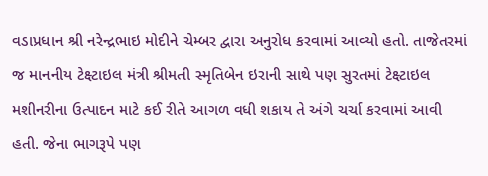વડાપ્રધાન શ્રી નરેન્દ્રભાઇ મોદીને ચેમ્બર દ્વારા અનુરોધ કરવામાં આવ્યો હતો. તાજેતરમાં જ માનનીય ટેક્ષ્ટાઇલ મંત્રી શ્રીમતી સ્મૃતિબેન ઇરાની સાથે પણ સુરતમાં ટેક્ષ્ટાઇલ મશીનરીના ઉત્પાદન માટે કઈ રીતે આગળ વધી શકાય તે અંગે ચર્ચા કરવામાં આવી હતી. જેના ભાગરૂપે પણ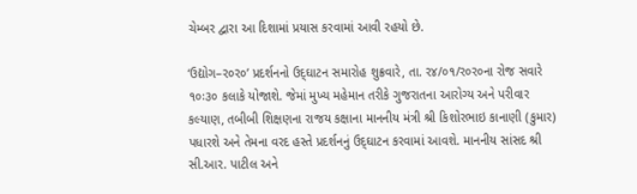ચેમ્બર દ્વારા આ દિશામાં પ્રયાસ કરવામાં આવી રહયો છે.

‘ઉદ્યોગ–ર૦ર૦’ પ્રદર્શનનો ઉદ્‌ઘાટન સમારોહ શુક્રવારે, તા. ર૪/૦૧/ર૦ર૦ના રોજ સવારે ૧૦ઃ૩૦ કલાકે યોજાશે. જેમાં મુખ્ય મહેમાન તરીકે ગુજરાતના આરોગ્ય અને પરીવાર કલ્યાણ, તબીબી શિક્ષણના રાજય કક્ષાના માનનીય મંત્રી શ્રી કિશોરભાઇ કાનાણી (કુમાર) પધારશે અને તેમના વરદ હસ્તે પ્રદર્શનનું ઉદ્‌ઘાટન કરવામાં આવશે. માનનીય સાંસદ શ્રી સી.આર. પાટીલ અને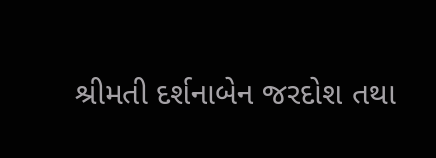શ્રીમતી દર્શનાબેન જરદોશ તથા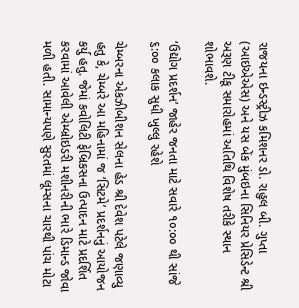રાજયના ઇન્ડસ્ટ્રીઝ કમિશનર ડો. રાહુલ બી. ગુપ્તા (આઇએએસ) અને યસ બેંક મુંબઇના સિનિયર પ્રેસિડેન્ટ શ્રી અરૂણ ટીકૂ સમારોહમાં અતિથિ વિશેષ તરીકે સ્થાન શોભાવશે.

‘ઉદ્યોગ પ્રદર્શન’ જાહેર જનતા માટે સવારે ૧૦:૦૦ થી સાંજે ૬:૦૦ કલાક સુધી ખુલ્લુ રહેશે

ચેમ્બરના એકઝીબીશન સેલના હેડ શ્રી દેવેશ પટેલે જણાવ્યુ હતુ કે, ચેમ્બરે આ મહિનામાં જ ‘સિટમે’ પ્રદર્શનનું આયોજન કર્યુ હતુ. જેમાં કવોલિટી ફેબ્રિકસના ઉત્પાદન માટે પ્રદર્શિત કરવામાં આવેલી એમ્બ્રોઇડરી મશીનરીની ભારે ડિમાન્ડ જોવા મળી હતી. સામાન્યપણે સુરતમાં લૂમ્સના ચારથી પાંચ મોટા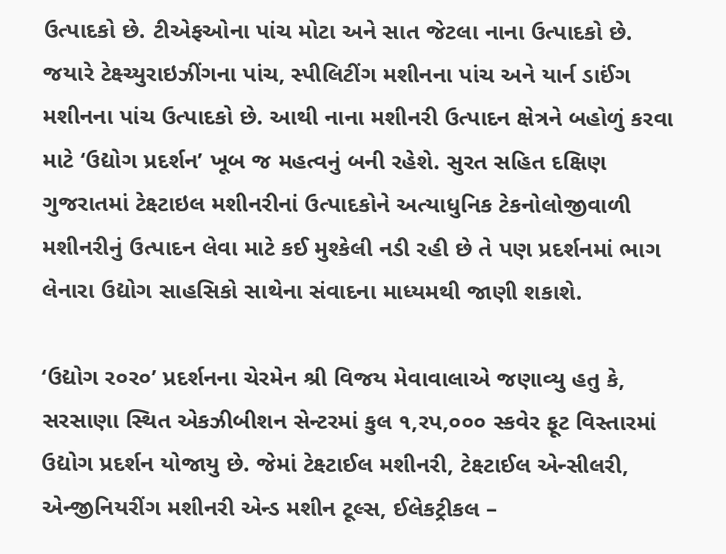ઉત્પાદકો છે. ટીએફઓના પાંચ મોટા અને સાત જેટલા નાના ઉત્પાદકો છે. જયારે ટેક્ષ્ચ્યુરાઇઝીંગના પાંચ, સ્પીલિટીંગ મશીનના પાંચ અને યાર્ન ડાઈંગ મશીનના પાંચ ઉત્પાદકો છે. આથી નાના મશીનરી ઉત્પાદન ક્ષેત્રને બહોળું કરવા માટે ‘ઉદ્યોગ પ્રદર્શન’ ખૂબ જ મહત્વનું બની રહેશે. સુરત સહિત દક્ષિણ ગુજરાતમાં ટેક્ષ્ટાઇલ મશીનરીનાં ઉત્પાદકોને અત્યાધુનિક ટેકનોલોજીવાળી મશીનરીનું ઉત્પાદન લેવા માટે કઈ મુશ્કેલી નડી રહી છે તે પણ પ્રદર્શનમાં ભાગ લેનારા ઉદ્યોગ સાહસિકો સાથેના સંવાદના માધ્યમથી જાણી શકાશે.

‘ઉદ્યોગ ર૦ર૦’ પ્રદર્શનના ચેરમેન શ્રી વિજય મેવાવાલાએ જણાવ્યુ હતુ કે, સરસાણા સ્થિત એકઝીબીશન સેન્ટરમાં કુલ ૧,રપ,૦૦૦ સ્કવેર ફૂટ વિસ્તારમાં ઉદ્યોગ પ્રદર્શન યોજાયુ છે. જેમાં ટેક્ષ્ટાઈલ મશીનરી, ટેક્ષ્ટાઈલ એન્સીલરી, એન્જીનિયરીંગ મશીનરી એન્ડ મશીન ટૂલ્સ, ઈલેકટ્રીકલ –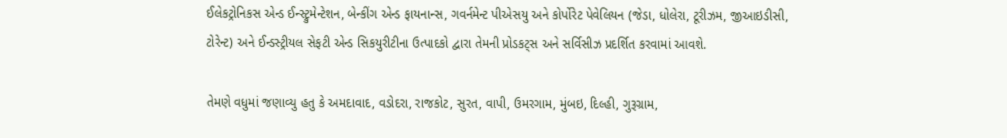ઈલેકટ્રોનિકસ એન્ડ ઈન્સ્ટ્રુમેન્ટેશન, બેન્કીંગ એન્ડ ફાયનાન્સ, ગવર્નમેન્ટ પીએસયુ અને કોર્પોરેટ પેવેલિયન (જેડા, ધોલેરા, ટૂરીઝમ, જીઆઇડીસી, ટોરેન્ટ) અને ઈન્ડસ્ટ્રીયલ સેફટી એન્ડ સિકયુરીટીના ઉત્પાદકો દ્વારા તેમની પ્રોડકટ્‌સ અને સર્વિસીઝ પ્રદર્શિત કરવામાં આવશે.

તેમણે વધુમાં જણાવ્યુ હતુ કે અમદાવાદ, વડોદરા, રાજકોટ, સુરત, વાપી, ઉમરગામ, મુંબઇ, દિલ્હી, ગુરૂગ્રામ,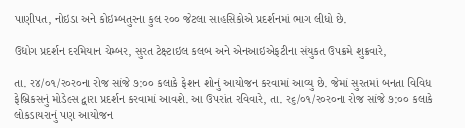પાણીપત, નોઇડા અને કોઇમ્બતુરના કુલ ર૦૦ જેટલા સાહસિકોએ પ્રદર્શનમાં ભાગ લીધો છે.

ઉદ્યોગ પ્રદર્શન દરમિયાન ચેમ્બર, સુરત ટેક્ષ્ટાઇલ કલબ અને એનઆઇએફટીના સંયુકત ઉપક્રમે શુક્રવારે,

તા. ર૪/૦૧/ર૦ર૦ના રોજ સાંજે ૭:૦૦ કલાકે ફેશન શોનું આયોજન કરવામાં આવ્યુ છે. જેમાં સુરતમાં બનતા વિવિધ ફેબ્રિકસનું મોડેલ્સ દ્વારા પ્રદર્શન કરવામાં આવશે. આ ઉપરાંત રવિવારે, તા. ર૬/૦૧/ર૦ર૦ના રોજ સાંજે ૭:૦૦ કલાકે લોકડાયરાનું પણ આયોજન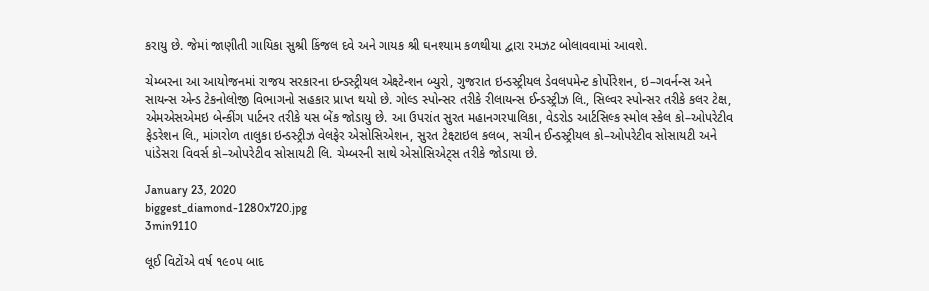કરાયુ છે. જેમાં જાણીતી ગાયિકા સુશ્રી કિંજલ દવે અને ગાયક શ્રી ઘનશ્યામ કળથીયા દ્વારા રમઝટ બોલાવવામાં આવશે.

ચેમ્બરના આ આયોજનમાં રાજય સરકારના ઇન્ડસ્ટ્રીયલ એક્ષ્ટેન્શન બ્યુરો, ગુજરાત ઇન્ડસ્ટ્રીયલ ડેવલપમેન્ટ કોર્પોરેશન, ઇ–ગવર્નન્સ અને સાયન્સ એન્ડ ટેકનોલોજી વિભાગનો સહકાર પ્રાપ્ત થયો છે. ગોલ્ડ સ્પોન્સર તરીકે રીલાયન્સ ઈન્ડસ્ટ્રીઝ લિ., સિલ્વર સ્પોન્સર તરીકે કલર ટેક્ષ, એમએસએમઇ બેન્કીંગ પાર્ટનર તરીકે યસ બેંક જોડાયુ છે. આ ઉપરાંત સુરત મહાનગરપાલિકા, વેડરોડ આર્ટસિલ્ક સ્મોલ સ્કેલ કો–ઓપરેટીવ ફેડરેશન લિ., માંગરોળ તાલુકા ઇન્ડસ્ટ્રીઝ વેલફેર એસોસિએશન, સુરત ટેક્ષ્ટાઇલ કલબ, સચીન ઈન્ડસ્ટ્રીયલ કો–ઓપરેટીવ સોસાયટી અને પાંડેસરા વિવર્સ કો–ઓપરેટીવ સોસાયટી લિ. ચેમ્બરની સાથે એસોસિએટ્‌સ તરીકે જોડાયા છે.

January 23, 2020
biggest_diamond-1280x720.jpg
3min9110

લૂઈ વિટોંએ વર્ષ ૧૯૦૫ બાદ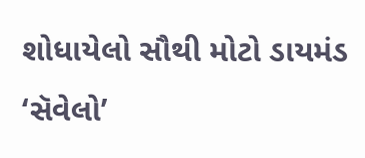શોધાયેલો સૌથી મોટો ડાયમંડ ‘સૅવેલો’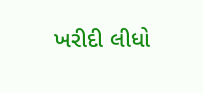ખરીદી લીધો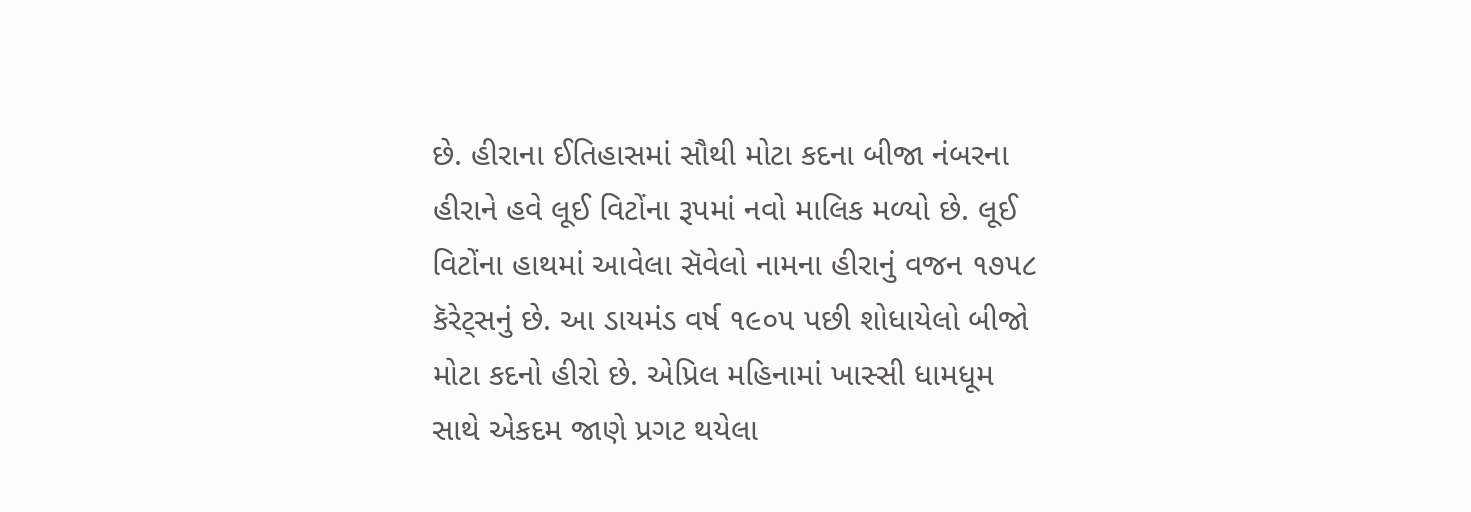છે. હીરાના ઈતિહાસમાં સૌથી મોટા કદના બીજા નંબરના હીરાને હવે લૂઈ વિટોંના રૂપમાં નવો માલિક મળ્યો છે. લૂઈ વિટોંના હાથમાં આવેલા સૅવેલો નામના હીરાનું વજન ૧૭૫૮ કૅરેટ્સનું છે. આ ડાયમંડ વર્ષ ૧૯૦૫ પછી શોધાયેલો બીજો મોટા કદનો હીરો છે. એપ્રિલ મહિનામાં ખાસ્સી ધામધૂમ સાથે એકદમ જાણે પ્રગટ થયેલા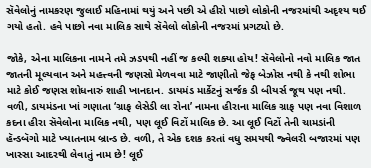સૅવેલોનું નામકરણ જુલાઈ મહિનામાં થયું અને પછી એ હીરો પાછો લોકોની નજરમાંથી અદૃશ્ય થઈ ગયો હતો. હવે પાછો નવા માલિક સાથે સૅવેલો લોકોની નજરમાં પ્રગટ્યો છે.

જોકે, એના માલિકના નામને તમે ઝડપથી નહીં જ કલ્પી શક્યા હોય! સૅવેલોનો નવો માલિક જાત જાતની મૂલ્યવાન અને મહત્ત્વની જણસો મેળવવા માટે જાણીતો જેફ બેઝોસ નથી કે નથી શોભા માટે કોઈ જણસ શોધનારું શાહી ખાનદાન. ડાયમંડ માર્કેટનું સર્જક ડી બીયર્સ જૂથ પણ નથી. વળી, ડાયમંડના ખાં ગણાતા ‘ગ્રાફ લેસેડી લા રોના’ નામના હીરાના માલિક ગ્રાફ પણ નવા વિશાળ કદના હીરા સૅવેલોના માલિક નથી, પણ લૂઈ વિટોં માલિક છે. આ લૂઈ વિટોં તેની ચામડાંની હૅન્ડબૅગો માટે ખ્યાતનામ બ્રાન્ડ છે. વળી, તે એક દશક કરતાં વધુ સમયથી જ્વેલરી બજારમાં પણ ખાસ્સા આદરથી લેવાતું નામ છે! લૂઈ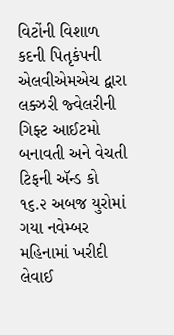વિટોંની વિશાળ કદની પિતૃકંપની એલવીએમએચ દ્વારા લક્ઝરી જ્વેલરીની ગિફ્ટ આઈટમો બનાવતી અને વેચતી ટિફની ઍન્ડ કો ૧૬.૨ અબજ યુરોમાં ગયા નવેમ્બર મહિનામાં ખરીદી લેવાઈ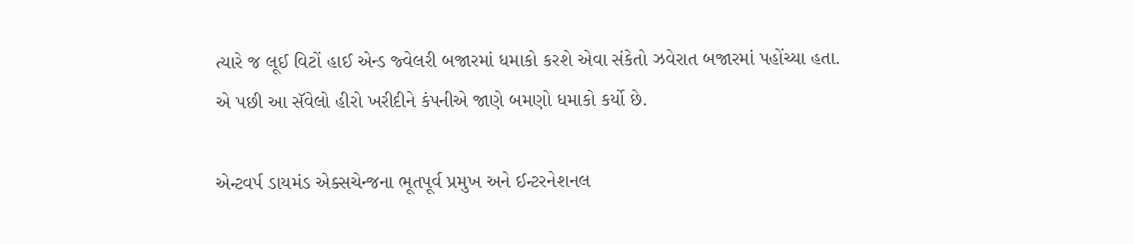ત્યારે જ લૂઈ વિટોં હાઈ એન્ડ જ્વેલરી બજારમાં ધમાકો કરશે એવા સંકેતો ઝવેરાત બજારમાં પહોંચ્યા હતા. એ પછી આ સૅવેલો હીરો ખરીદીને કંપનીએ જાણે બમણો ધમાકો કર્યો છે.

એન્ટવર્પ ડાયમંડ એક્સચેન્જના ભૂતપૂર્વ પ્રમુખ અને ઈન્ટરનેશનલ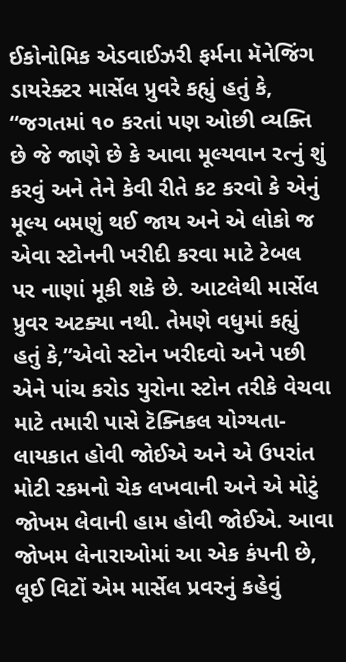ઈકોનોમિક એડવાઈઝરી ફર્મના મૅનેજિંગ ડાયરેક્ટર માર્સેલ પ્રુવરે કહ્યું હતું કે, “જગતમાં ૧૦ કરતાં પણ ઓછી વ્યક્તિ છે જે જાણે છે કે આવા મૂલ્યવાન રત્નું શું કરવું અને તેને કેવી રીતે કટ કરવો કે એનું મૂલ્ય બમણું થઈ જાય અને એ લોકો જ એવા સ્ટોનની ખરીદી કરવા માટે ટેબલ પર નાણાં મૂકી શકે છે. આટલેથી માર્સેલ પ્રુવર અટક્યા નથી. તેમણે વધુમાં કહ્યું હતું કે,”એવો સ્ટોન ખરીદવો અને પછી એને પાંચ કરોડ યુરોના સ્ટોન તરીકે વેચવા માટે તમારી પાસે ટૅક્નિકલ યોગ્યતા-લાયકાત હોવી જોઈએ અને એ ઉપરાંત મોટી રકમનો ચેક લખવાની અને એ મોટું જોખમ લેવાની હામ હોવી જોઈએ. આવા જોખમ લેનારાઓમાં આ એક કંપની છે, લૂઈ વિટોં એમ માર્સેલ પ્રવરનું કહેવું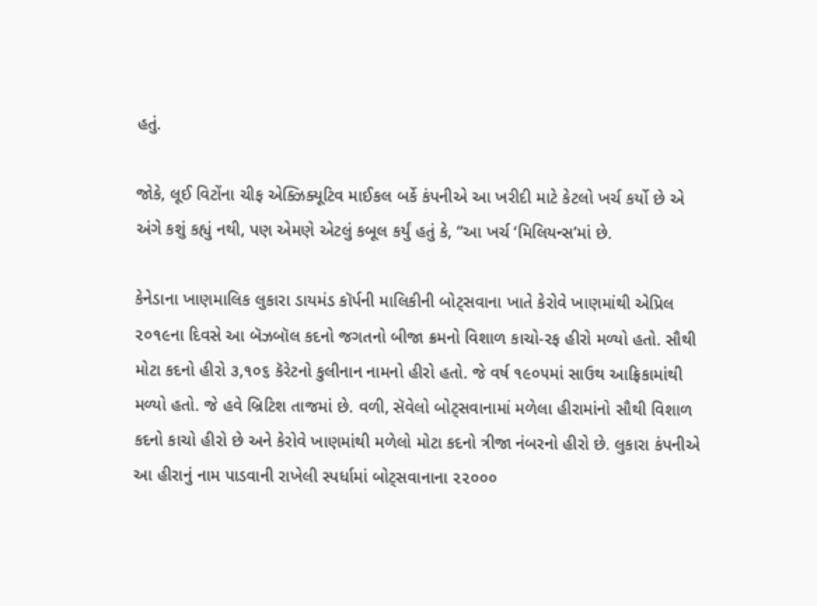હતું.

જોકે, લૂઈ વિટોંના ચીફ એક્ઝિક્યૂટિવ માઈકલ બર્કે કંપનીએ આ ખરીદી માટે કેટલો ખર્ચ કર્યો છે એ અંગે કશું કહ્યું નથી, પણ એમણે એટલું કબૂલ કર્યું હતું કે, “આ ખર્ચ ‘મિલિયન્સ’માં છે.

કેનેડાના ખાણમાલિક લુકારા ડાયમંડ કૉર્પની માલિકીની બોટ્સવાના ખાતે કેરોવે ખાણમાંથી એપ્રિલ ૨૦૧૯ના દિવસે આ બૅઝબૉલ કદનો જગતનો બીજા ક્રમનો વિશાળ કાચો-રફ હીરો મળ્યો હતો. સૌથી મોટા કદનો હીરો ૩,૧૦૬ કૅરેટનો કુલીનાન નામનો હીરો હતો. જે વર્ષ ૧૯૦૫માં સાઉથ આફ્રિકામાંથી મળ્યો હતો. જે હવે બ્રિટિશ તાજમાં છે. વળી, સૅવેલો બોટ્સવાનામાં મળેલા હીરામાંનો સૌથી વિશાળ કદનો કાચો હીરો છે અને કેરોવે ખાણમાંથી મળેલો મોટા કદનો ત્રીજા નંબરનો હીરો છે. લુકારા કંપનીએ આ હીરાનું નામ પાડવાની રાખેલી સ્પર્ધામાં બોટ્સવાનાના ૨૨૦૦૦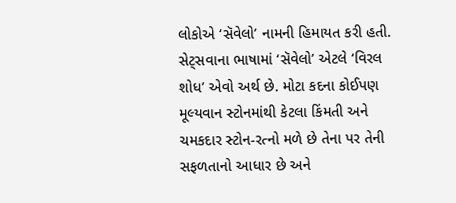લોકોએ ‘સૅવેલો’ નામની હિમાયત કરી હતી. સેટ્સવાના ભાષામાં ‘સૅવેલો’ એટલે ‘વિરલ શોધ’ એવો અર્થ છે. મોટા કદના કોઈપણ મૂલ્યવાન સ્ટોનમાંથી કેટલા કિંમતી અને ચમકદાર સ્ટોન-રત્નો મળે છે તેના પર તેની સફળતાનો આધાર છે અને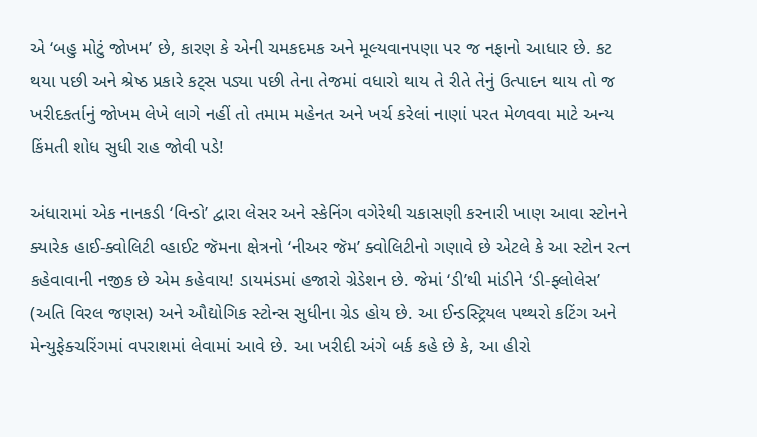એ ‘બહુ મોટું જોખમ’ છે, કારણ કે એની ચમકદમક અને મૂલ્યવાનપણા પર જ નફાનો આધાર છે. કટ થયા પછી અને શ્રેષ્ઠ પ્રકારે કટ્સ પડ્યા પછી તેના તેજમાં વધારો થાય તે રીતે તેનું ઉત્પાદન થાય તો જ ખરીદકર્તાનું જોખમ લેખે લાગે નહીં તો તમામ મહેનત અને ખર્ચ કરેલાં નાણાં પરત મેળવવા માટે અન્ય કિંમતી શોધ સુધી રાહ જોવી પડે!

અંધારામાં એક નાનકડી ‘વિન્ડો’ દ્વારા લેસર અને સ્કેનિંગ વગેરેથી ચકાસણી કરનારી ખાણ આવા સ્ટોનને ક્યારેક હાઈ-ક્વોલિટી વ્હાઈટ જૅમના ક્ષેત્રનો ‘નીઅર જૅમ’ ક્વોલિટીનો ગણાવે છે એટલે કે આ સ્ટોન રત્ન કહેવાવાની નજીક છે એમ કહેવાય! ડાયમંડમાં હજારો ગ્રેડેશન છે. જેમાં ‘ડી’થી માંડીને ‘ડી-ફ્લોલેસ’ (અતિ વિરલ જણસ) અને ઔદ્યોગિક સ્ટોન્સ સુધીના ગ્રેડ હોય છે. આ ઈન્ડસ્ટ્રિયલ પથ્થરો કટિંગ અને મેન્યુફેક્ચરિંગમાં વપરાશમાં લેવામાં આવે છે. આ ખરીદી અંગે બર્ક કહે છે કે, આ હીરો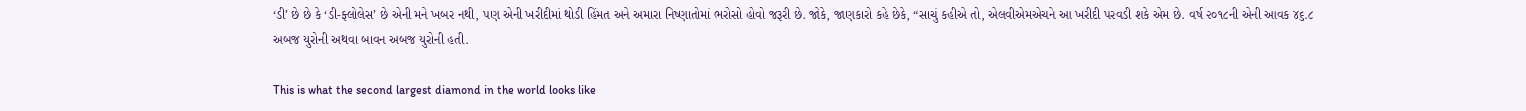‘ડી’ છે છે કે ‘ડી-ફ્લોલેસ’ છે એની મને ખબર નથી, પણ એની ખરીદીમાં થોડી હિંમત અને અમારા નિષ્ણાતોમાં ભરોસો હોવો જરૂરી છે. જોકે, જાણકારો કહે છેકે, “સાચું કહીએ તો, એલવીએમએચને આ ખરીદી પરવડી શકે એમ છે. વર્ષ ૨૦૧૮ની એની આવક ૪૬.૮ અબજ યુરોની અથવા બાવન અબજ યુરોની હતી.

This is what the second largest diamond in the world looks like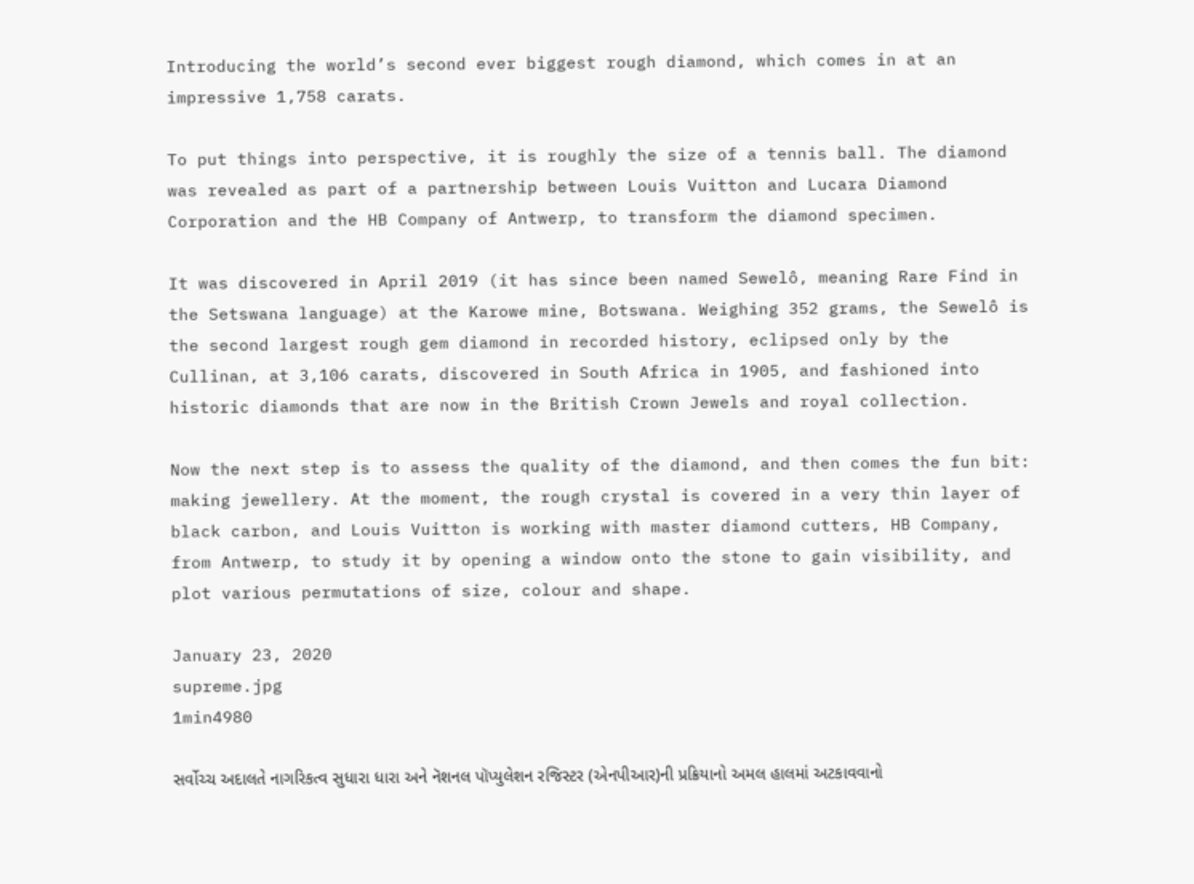Introducing the world’s second ever biggest rough diamond, which comes in at an impressive 1,758 carats.

To put things into perspective, it is roughly the size of a tennis ball. The diamond was revealed as part of a partnership between Louis Vuitton and Lucara Diamond Corporation and the HB Company of Antwerp, to transform the diamond specimen.

It was discovered in April 2019 (it has since been named Sewelô, meaning Rare Find in the Setswana language) at the Karowe mine, Botswana. Weighing 352 grams, the Sewelô is the second largest rough gem diamond in recorded history, eclipsed only by the Cullinan, at 3,106 carats, discovered in South Africa in 1905, and fashioned into historic diamonds that are now in the British Crown Jewels and royal collection.

Now the next step is to assess the quality of the diamond, and then comes the fun bit: making jewellery. At the moment, the rough crystal is covered in a very thin layer of black carbon, and Louis Vuitton is working with master diamond cutters, HB Company, from Antwerp, to study it by opening a window onto the stone to gain visibility, and plot various permutations of size, colour and shape.

January 23, 2020
supreme.jpg
1min4980

સર્વોચ્ચ અદાલતે નાગરિકત્વ સુધારા ધારા અને નૅશનલ પૉપ્યુલેશન રજિસ્ટર (એનપીઆર)ની પ્રક્રિયાનો અમલ હાલમાં અટકાવવાનો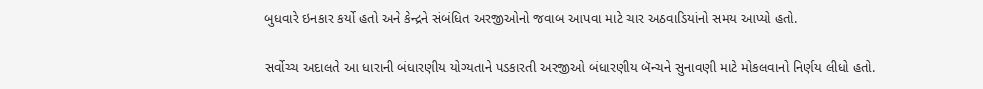બુધવારે ઇનકાર કર્યો હતો અને કેન્દ્રને સંબંધિત અરજીઓનો જવાબ આપવા માટે ચાર અઠવાડિયાંનો સમય આપ્યો હતો.

સર્વોચ્ચ અદાલતે આ ધારાની બંધારણીય યોગ્યતાને પડકારતી અરજીઓ બંધારણીય બૅન્ચને સુનાવણી માટે મોકલવાનો નિર્ણય લીધો હતો.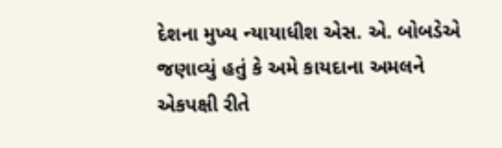દેશના મુખ્ય ન્યાયાધીશ એસ. એ. બોબડેએ જણાવ્યું હતું કે અમે કાયદાના અમલને એકપક્ષી રીતે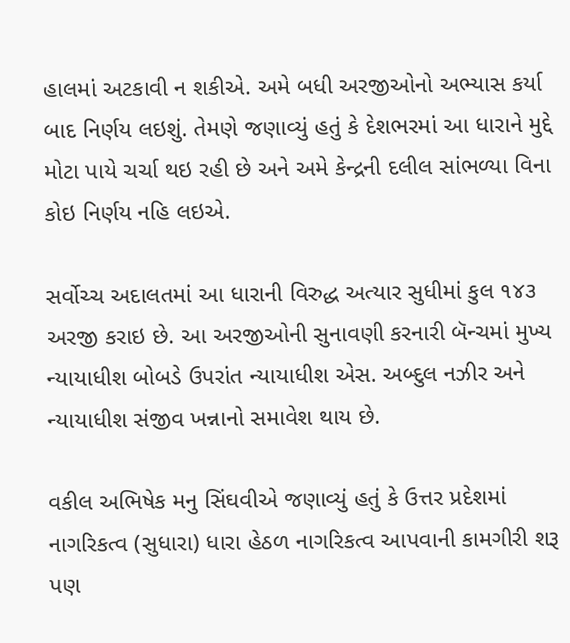હાલમાં અટકાવી ન શકીએ. અમે બધી અરજીઓનો અભ્યાસ કર્યા બાદ નિર્ણય લઇશું. તેમણે જણાવ્યું હતું કે દેશભરમાં આ ધારાને મુદ્દે મોટા પાયે ચર્ચા થઇ રહી છે અને અમે કેન્દ્રની દલીલ સાંભળ્યા વિના કોઇ નિર્ણય નહિ લઇએ.

સર્વોચ્ચ અદાલતમાં આ ધારાની વિરુદ્ધ અત્યાર સુધીમાં કુલ ૧૪૩ અરજી કરાઇ છે. આ અરજીઓની સુનાવણી કરનારી બૅન્ચમાં મુખ્ય ન્યાયાધીશ બોબડે ઉપરાંત ન્યાયાધીશ એસ. અબ્દુલ નઝીર અને ન્યાયાધીશ સંજીવ ખન્નાનો સમાવેશ થાય છે.

વકીલ અભિષેક મનુ સિંઘવીએ જણાવ્યું હતું કે ઉત્તર પ્રદેશમાં નાગરિકત્વ (સુધારા) ધારા હેઠળ નાગરિકત્વ આપવાની કામગીરી શરૂ પણ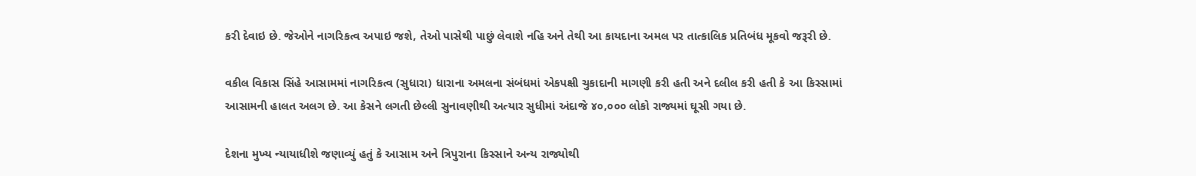કરી દેવાઇ છે. જેઓને નાગરિકત્વ અપાઇ જશે, તેઓ પાસેથી પાછું લેવાશે નહિ અને તેથી આ કાયદાના અમલ પર તાત્કાલિક પ્રતિબંધ મૂકવો જરૂરી છે.

વકીલ વિકાસ સિંહે આસામમાં નાગરિકત્વ (સુધારા) ધારાના અમલના સંબંધમાં એકપક્ષી ચુકાદાની માગણી કરી હતી અને દલીલ કરી હતી કે આ કિસ્સામાં આસામની હાલત અલગ છે. આ કેસને લગતી છેલ્લી સુનાવણીથી અત્યાર સુધીમાં અંદાજે ૪૦,૦૦૦ લોકો રાજ્યમાં ઘૂસી ગયા છે.

દેશના મુખ્ય ન્યાયાધીશે જણાવ્યું હતું કે આસામ અને ત્રિપુરાના કિસ્સાને અન્ય રાજ્યોથી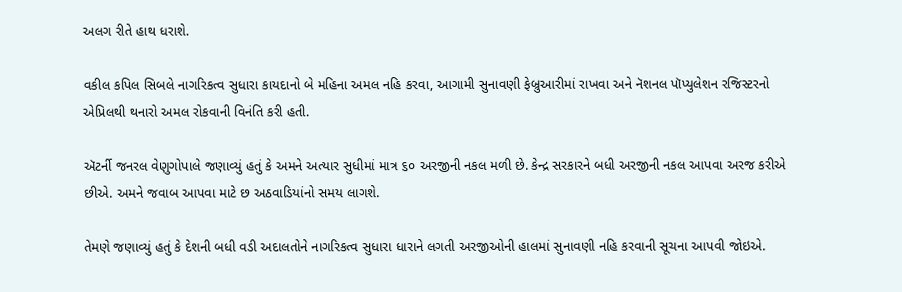અલગ રીતે હાથ ધરાશે.

વકીલ કપિલ સિબલે નાગરિકત્વ સુધારા કાયદાનો બે મહિના અમલ નહિ કરવા, આગામી સુનાવણી ફેબ્રુઆરીમાં રાખવા અને નૅશનલ પૉપ્યુલેશન રજિસ્ટરનો એપ્રિલથી થનારો અમલ રોકવાની વિનંતિ કરી હતી.

ઍટર્ની જનરલ વેણુગોપાલે જણાવ્યું હતું કે અમને અત્યાર સુધીમાં માત્ર ૬૦ અરજીની નકલ મળી છે. કેન્દ્ર સરકારને બધી અરજીની નકલ આપવા અરજ કરીએ છીએ. અમને જવાબ આપવા માટે છ અઠવાડિયાંનો સમય લાગશે.

તેમણે જણાવ્યું હતું કે દેશની બધી વડી અદાલતોને નાગરિકત્વ સુધારા ધારાને લગતી અરજીઓની હાલમાં સુનાવણી નહિ કરવાની સૂચના આપવી જોઇએ.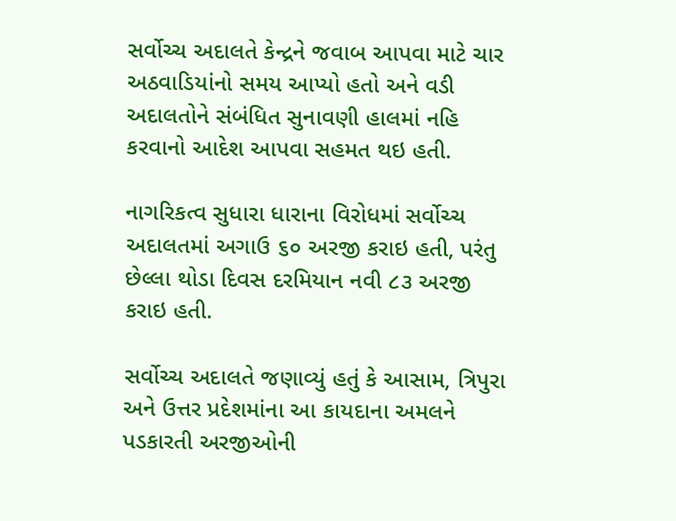સર્વોચ્ચ અદાલતે કેન્દ્રને જવાબ આપવા માટે ચાર અઠવાડિયાંનો સમય આપ્યો હતો અને વડી અદાલતોને સંબંધિત સુનાવણી હાલમાં નહિ કરવાનો આદેશ આપવા સહમત થઇ હતી.

નાગરિકત્વ સુધારા ધારાના વિરોધમાં સર્વોચ્ચ અદાલતમાં અગાઉ ૬૦ અરજી કરાઇ હતી, પરંતુ છેલ્લા થોડા દિવસ દરમિયાન નવી ૮૩ અરજી કરાઇ હતી.

સર્વોચ્ચ અદાલતે જણાવ્યું હતું કે આસામ, ત્રિપુરા અને ઉત્તર પ્રદેશમાંના આ કાયદાના અમલને પડકારતી અરજીઓની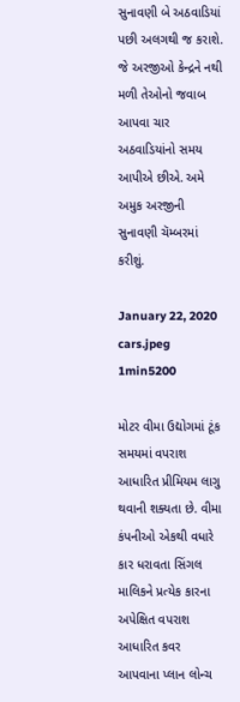સુનાવણી બે અઠવાડિયાં પછી અલગથી જ કરાશે. જે અરજીઓ કેન્દ્રને નથી મળી તેઓનો જવાબ આપવા ચાર અઠવાડિયાંનો સમય આપીએ છીએ. અમે અમુક અરજીની સુનાવણી ચૅમ્બરમાં કરીશું.

January 22, 2020
cars.jpeg
1min5200

મોટર વીમા ઉદ્યોગમાં ટૂંક સમયમાં વપરાશ આધારિત પ્રીમિયમ લાગુ થવાની શક્યતા છે. વીમા કંપનીઓ એકથી વધારે કાર ધરાવતા સિંગલ માલિકને પ્રત્યેક કારના અપેક્ષિત વપરાશ આધારિત કવર આપવાના પ્લાન લોન્ચ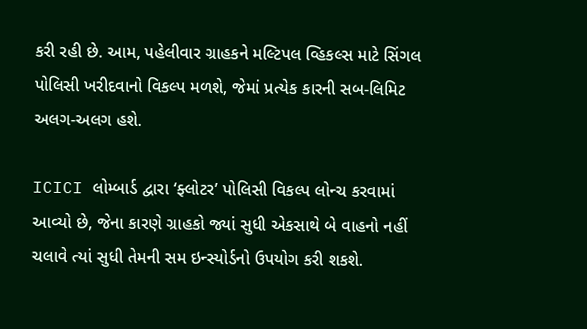કરી રહી છે. આમ, પહેલીવાર ગ્રાહકને મલ્ટિપલ વ્હિકલ્સ માટે સિંગલ પોલિસી ખરીદવાનો વિકલ્પ મળશે, જેમાં પ્રત્યેક કારની સબ-લિમિટ અલગ-અલગ હશે.

ICICI લોમ્બાર્ડ દ્વારા ‘ફ્લોટર’ પોલિસી વિકલ્પ લોન્ચ કરવામાં આવ્યો છે, જેના કારણે ગ્રાહકો જ્યાં સુધી એકસાથે બે વાહનો નહીં ચલાવે ત્યાં સુધી તેમની સમ ઇન્સ્યોર્ડનો ઉપયોગ કરી શકશે.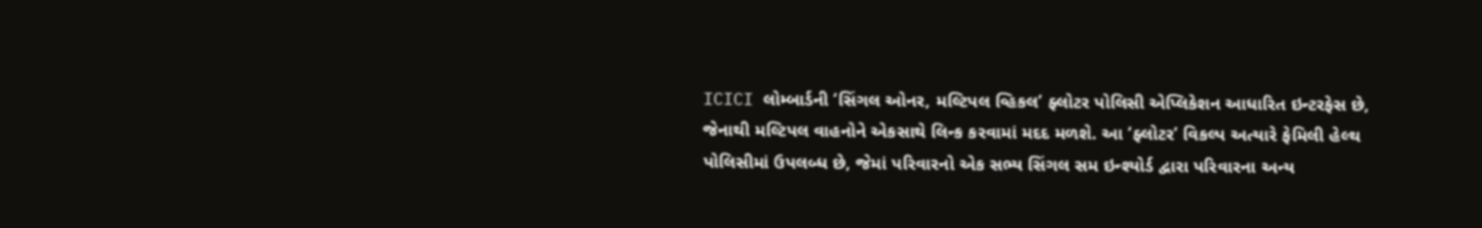ICICI લોમ્બાર્ડની ‘સિંગલ ઓનર, મલ્ટિપલ વ્હિકલ’ ફ્લોટર પોલિસી એપ્લિકેશન આધારિત ઇન્ટરફેસ છે, જેનાથી મલ્ટિપલ વાહનોને એકસાથે લિન્ક કરવામાં મદદ મળશે. આ ‘ફ્લોટર’ વિકલ્પ અત્યારે ફેમિલી હેલ્થ પોલિસીમાં ઉપલબ્ધ છે, જેમાં પરિવારનો એક સભ્ય સિંગલ સમ ઇન્શ્યોર્ડ દ્વારા પરિવારના અન્ય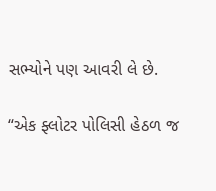સભ્યોને પણ આવરી લે છે.

“એક ફ્લોટર પોલિસી હેઠળ જ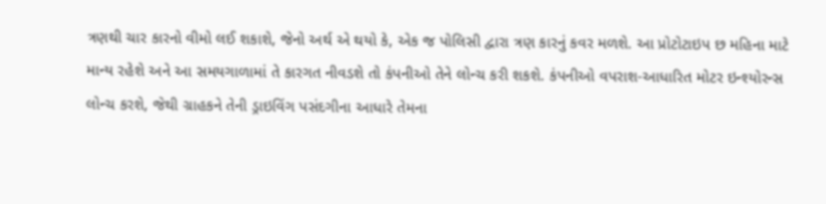ત્રણથી ચાર કારનો વીમો લઈ શકાશે, જેનો અર્થ એ થયો કે, એક જ પોલિસી દ્વારા ત્રણ કારનું કવર મળશે. આ પ્રોટોટાઇપ છ મહિના માટે માન્ય રહેશે અને આ સમયગાળામાં તે કારગત નીવડશે તો કંપનીઓ તેને લોન્ચ કરી શકશે. કંપનીઓ વપરાશ-આધારિત મોટર ઇન્શ્યોરન્સ લોન્ચ કરશે, જેથી ગ્રાહકને તેની ડ્રાઇવિંગ પસંદગીના આધારે તેમના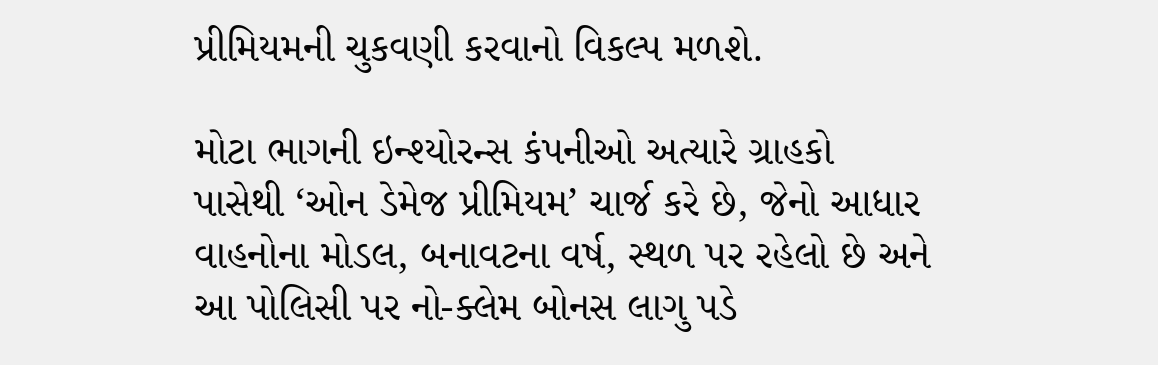પ્રીમિયમની ચુકવણી કરવાનો વિકલ્પ મળશે.

મોટા ભાગની ઇન્શ્યોરન્સ કંપનીઓ અત્યારે ગ્રાહકો પાસેથી ‘ઓન ડેમેજ પ્રીમિયમ’ ચાર્જ કરે છે, જેનો આધાર વાહનોના મોડલ, બનાવટના વર્ષ, સ્થળ પર રહેલો છે અને આ પોલિસી પર નો-ક્લેમ બોનસ લાગુ પડે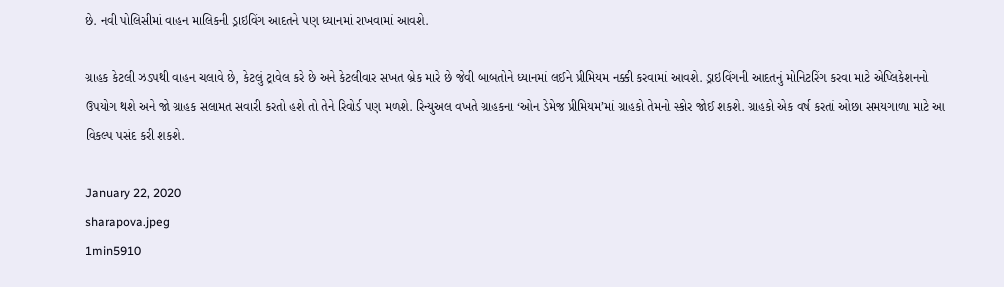છે. નવી પોલિસીમાં વાહન માલિકની ડ્રાઇવિંગ આદતને પણ ધ્યાનમાં રાખવામાં આવશે.

ગ્રાહક કેટલી ઝડપથી વાહન ચલાવે છે, કેટલું ટ્રાવેલ કરે છે અને કેટલીવાર સખત બ્રેક મારે છે જેવી બાબતોને ધ્યાનમાં લઈને પ્રીમિયમ નક્કી કરવામાં આવશે. ડ્રાઇવિંગની આદતનું મોનિટરિંગ કરવા માટે એપ્લિકેશનનો ઉપયોગ થશે અને જો ગ્રાહક સલામત સવારી કરતો હશે તો તેને રિવોર્ડ પણ મળશે. રિન્યુઅલ વખતે ગ્રાહકના ‘ઓન ડેમેજ પ્રીમિયમ’માં ગ્રાહકો તેમનો સ્કોર જોઈ શકશે. ગ્રાહકો એક વર્ષ કરતાં ઓછા સમયગાળા માટે આ વિકલ્પ પસંદ કરી શકશે.

January 22, 2020
sharapova.jpeg
1min5910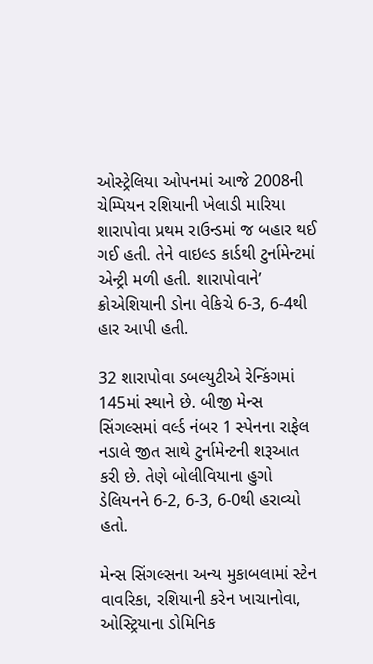ઓસ્ટ્રેલિયા ઓપનમાં આજે 2008ની ચેમ્પિયન રશિયાની ખેલાડી મારિયા શારાપોવા પ્રથમ રાઉન્ડમાં જ બહાર થઈ ગઈ હતી. તેને વાઇલ્ડ કાર્ડથી ટુર્નામેન્ટમાં એન્ટ્રી મળી હતી. શારાપોવાને’ ક્રોએશિયાની ડોના વેકિચે 6-3, 6-4થી હાર આપી હતી.

32 શારાપોવા ડબલ્યુટીએ રેન્કિંગમાં 145માં સ્થાને છે. બીજી મેન્સ સિંગલ્સમાં વર્લ્ડ નંબર 1 સ્પેનના રાફેલ નડાલે જીત સાથે ટુર્નામેન્ટની શરૂઆત કરી છે. તેણે બોલીવિયાના હુગો ડેલિયનને 6-2, 6-3, 6-0થી હરાવ્યો હતો.

મેન્સ સિંગલ્સના અન્ય મુકાબલામાં સ્ટેન વાવરિકા, રશિયાની કરેન ખાચાનોવા, ઓસ્ટ્રિયાના ડોમિનિક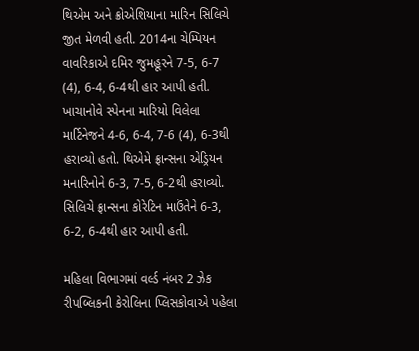થિએમ અને ક્રોએશિયાના મારિન સિલિચે જીત મેળવી હતી. 2014ના ચેમ્પિયન વાવરિકાએ દમિર જુમહૂરને 7-5, 6-7 (4), 6-4, 6-4થી હાર આપી હતી. ખાચાનોવે સ્પેનના મારિયો વિલેલા માર્ટિનેજને 4-6, 6-4, 7-6 (4), 6-3થી હરાવ્યો હતો. થિએમે ફ્રાન્સના એડ્રિયન મનારિનોને 6-3, 7-5, 6-2થી હરાવ્યો. સિલિચે ફ્રાન્સના કોરેટિન માઉંતેને 6-3, 6-2, 6-4થી હાર આપી હતી.

મહિલા વિભાગમાં વર્લ્ડ નંબર 2 ઝેક રીપબ્લિકની કેરોલિના પ્લિસકોવાએ પહેલા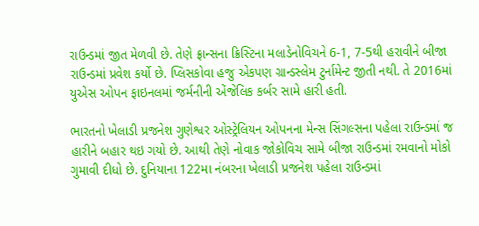રાઉન્ડમાં જીત મેળવી છે. તેણે ફ્રાન્સના ક્રિસ્ટિના મલાડેનોવિચને 6-1, 7-5થી હરાવીને બીજા રાઉન્ડમાં પ્રવેશ કર્યો છે. પ્લિસકોવા હજુ એકપણ ગ્રાન્ડસ્લેમ ટુર્નામેન્ટ જીતી નથી. તે 2016માં યુએસ ઓપન ફાઇનલમાં જર્મનીની એંજેલિક કર્બર સામે હારી હતી.

ભારતનો ખેલાડી પ્રજનેશ ગુણેશ્વર ઓસ્ટ્રેલિયન ઓપનના મેન્સ સિંગલ્સના પહેલા રાઉન્ડમાં જ હારીને બહાર થઇ ગયો છે. આથી તેણે નોવાક જોકોવિચ સામે બીજા રાઉન્ડમાં રમવાનો મોકો ગુમાવી દીધો છે. દુનિયાના 122મા નંબરના ખેલાડી પ્રજનેશ પહેલા રાઉન્ડમાં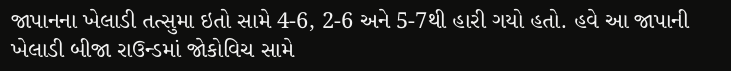જાપાનના ખેલાડી તત્સુમા ઇતો સામે 4-6, 2-6 અને 5-7થી હારી ગયો હતો. હવે આ જાપાની ખેલાડી બીજા રાઉન્ડમાં જોકોવિચ સામે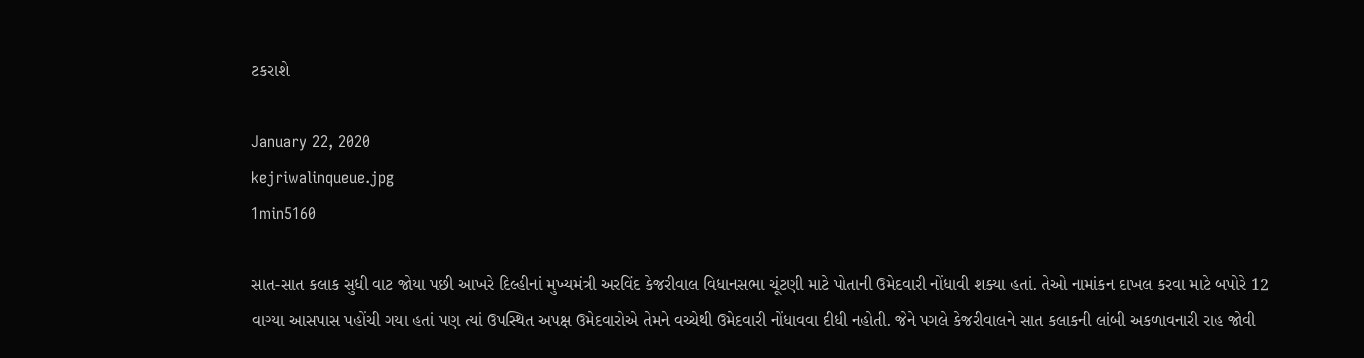ટકરાશે

January 22, 2020
kejriwalinqueue.jpg
1min5160

સાત-સાત કલાક સુધી વાટ જોયા પછી આખરે દિલ્હીનાં મુખ્યમંત્રી અરવિંદ કેજરીવાલ વિધાનસભા ચૂંટણી માટે પોતાની ઉમેદવારી નોંધાવી શક્યા હતાં. તેઓ નામાંકન દાખલ કરવા માટે બપોરે 12 વાગ્યા આસપાસ પહોંચી ગયા હતાં પણ ત્યાં ઉપસ્થિત અપક્ષ ઉમેદવારોએ તેમને વચ્ચેથી ઉમેદવારી નોંધાવવા દીધી નહોતી. જેને પગલે કેજરીવાલને સાત કલાકની લાંબી અકળાવનારી રાહ જોવી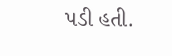પડી હતી.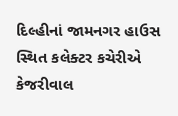દિલ્હીનાં જામનગર હાઉસ સ્થિત કલેક્ટર કચેરીએ કેજરીવાલ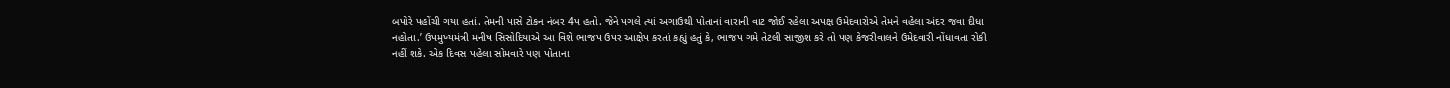બપોરે પહોંચી ગયા હતાં. તેમની પાસે ટોકન નંબર 4પ હતો. જેને પગલે ત્યાં અગાઉથી પોતાનાં વારાની વાટ જોઈ રહેલા અપક્ષ ઉમેદવારોએ તેમને વહેલા અંદર જવા દીધા નહોતા.’ ઉપમુખ્યમંત્રી મનીષ સિસોદિયાએ આ વિશે ભાજપ ઉપર આક્ષેપ કરતાં કહ્યું હતું કે, ભાજપ ગમે તેટલી સાજીશ કરે તો પણ કેજરીવાલને ઉમેદવારી નોંધાવતા રોકી નહીં શકે. એક દિવસ પહેલા સોમવારે પણ પોતાના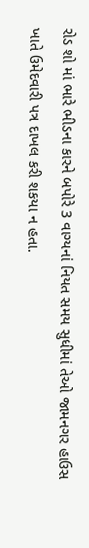રોડ શો માં ભારે ભીડના કારને બપોરે 3 વાગ્યનાં નિયત સમય સુધીમાં તેઓ જામનગર હાઉસ ખાતે ઉમેદવારી પત્ર દાખલ કરી શકયા ન હતા.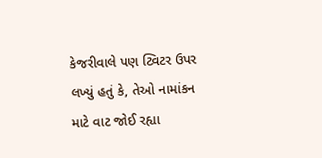કેજરીવાલે પણ ટ્વિટર ઉપર લખ્યું હતું કે, તેઓ નામાંકન માટે વાટ જોઈ રહ્યા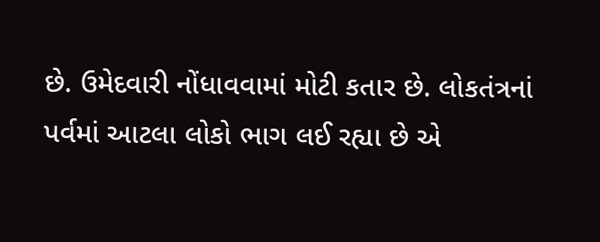છે. ઉમેદવારી નોંધાવવામાં મોટી કતાર છે. લોકતંત્રનાં પર્વમાં આટલા લોકો ભાગ લઈ રહ્યા છે એ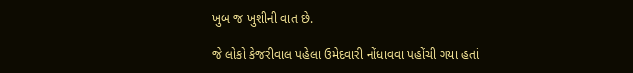ખુબ જ ખુશીની વાત છે.

જે લોકો કેજરીવાલ પહેલા ઉમેદવારી નોંધાવવા પહોંચી ગયા હતાં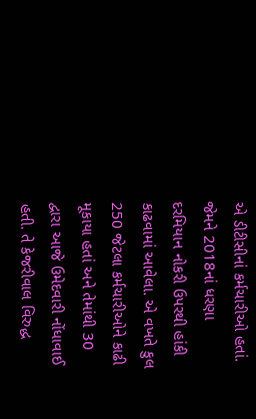એ ડીટીસીનાં કર્મચારીઓ હતાં. જેમને 2018નાં ધરણા દરમિયાન નોકરી ઉપરથી હાંકી કાઢવામાં આવેલા. એ વખતે કુલ 250 જેટલા કર્મચારીઓને કાઢી મૂકાયા હતાં અને તેમાંથી 30 દ્વારા આજે ઉમેદવારી નોંધાવાઈ હતી. તે કેજરીવાલ વિરુદ્ધ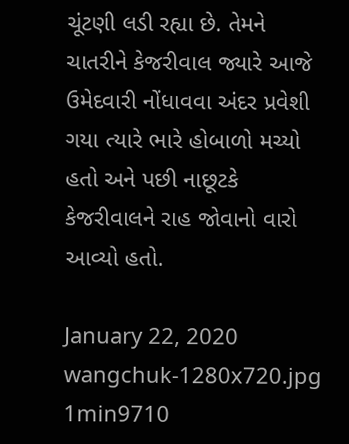ચૂંટણી લડી રહ્યા છે. તેમને ચાતરીને કેજરીવાલ જ્યારે આજે ઉમેદવારી નોંધાવવા અંદર પ્રવેશી ગયા ત્યારે ભારે હોબાળો મચ્યો હતો અને પછી નાછૂટકે કેજરીવાલને રાહ જોવાનો વારો આવ્યો હતો.

January 22, 2020
wangchuk-1280x720.jpg
1min9710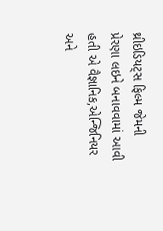થ્રીઇડિયટ્સ ફિલ્મ જેમની પ્રેરણા લઇને બનાવવામાં આવી હતી એ વૈજ્ઞાનિક,એન્જિનિયર અને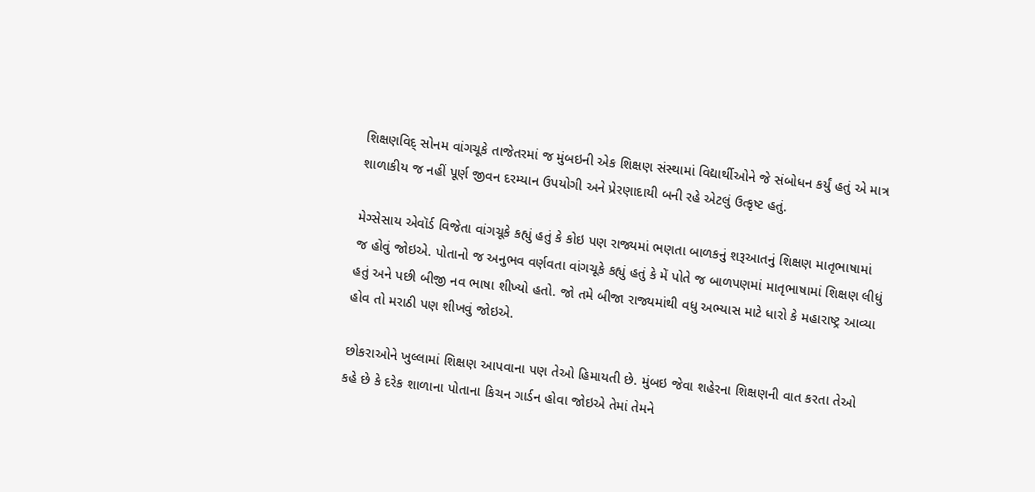શિક્ષણવિદ્ સોનમ વાંગચૂકે તાજેતરમાં જ મુંબઇની એક શિક્ષણ સંસ્થામાં વિદ્યાર્થીઓને જે સંબોધન કર્યું હતું એ માત્ર શાળાકીય જ નહીં પૂર્ણ જીવન દરમ્યાન ઉપયોગી અને પ્રેરણાદાયી બની રહે એટલું ઉત્કૃષ્ટ હતું.

મેગ્સેસાય એવૉર્ડ વિજેતા વાંગચૂકે કહ્યું હતું કે કોઇ પણ રાજ્યમાં ભણતા બાળકનું શરૂઆતનું શિક્ષણ માતૃભાષામાં જ હોવું જોઇએ. પોતાનો જ અનુભવ વર્ણવતા વાંગચૂકે કહ્યું હતું કે મેં પોતે જ બાળપણમાં માતૃભાષામાં શિક્ષણ લીધું હતું અને પછી બીજી નવ ભાષા શીખ્યો હતો. જો તમે બીજા રાજ્યમાંથી વધુ અભ્યાસ માટે ધારો કે મહારાષ્ટ્ર આવ્યા હોવ તો મરાઠી પણ શીખવું જોઇએ.

છોકરાઓને ખુલ્લામાં શિક્ષણ આપવાના પણ તેઓ હિમાયતી છે. મુંબઇ જેવા શહેરના શિક્ષણની વાત કરતા તેઓ કહે છે કે દરેક શાળાના પોતાના કિચન ગાર્ડન હોવા જોઇએ તેમાં તેમને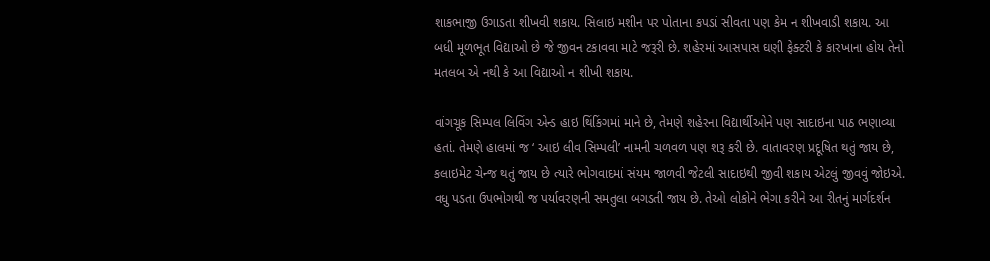શાકભાજી ઉગાડતા શીખવી શકાય. સિલાઇ મશીન પર પોતાના કપડાં સીવતા પણ કેમ ન શીખવાડી શકાય. આ બધી મૂળભૂત વિદ્યાઓ છે જે જીવન ટકાવવા માટે જરૂરી છે. શહેરમાં આસપાસ ઘણી ફેક્ટરી કે કારખાના હોય તેનો મતલબ એ નથી કે આ વિદ્યાઓ ન શીખી શકાય.

વાંગચૂક સિમ્પલ લિવિંગ એન્ડ હાઇ થિંકિંગમાં માને છે, તેમણે શહેરના વિદ્યાર્થીઓને પણ સાદાઇના પાઠ ભણાવ્યા હતાં. તેમણે હાલમાં જ ‘ આઇ લીવ સિમ્પલી’ નામની ચળવળ પણ શરૂ કરી છે. વાતાવરણ પ્રદૂષિત થતું જાય છે, કલાઇમેટ ચેન્જ થતું જાય છે ત્યારે ભોગવાદમાં સંયમ જાળવી જેટલી સાદાઇથી જીવી શકાય એટલું જીવવું જોઇએ. વધુ પડતા ઉપભોગથી જ પર્યાવરણની સમતુલા બગડતી જાય છે. તેઓ લોકોને ભેગા કરીને આ રીતનું માર્ગદર્શન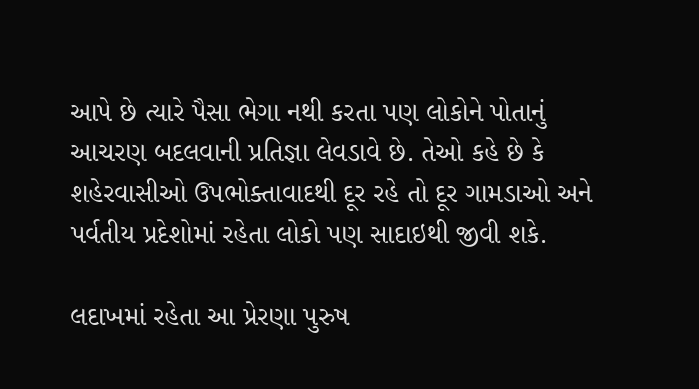આપે છે ત્યારે પૈસા ભેગા નથી કરતા પણ લોકોને પોતાનું આચરણ બદલવાની પ્રતિજ્ઞા લેવડાવે છે. તેઓ કહે છે કે શહેરવાસીઓ ઉપભોક્તાવાદથી દૂર રહે તો દૂર ગામડાઓ અને પર્વતીય પ્રદેશોમાં રહેતા લોકો પણ સાદાઇથી જીવી શકે.

લદાખમાં રહેતા આ પ્રેરણા પુરુષ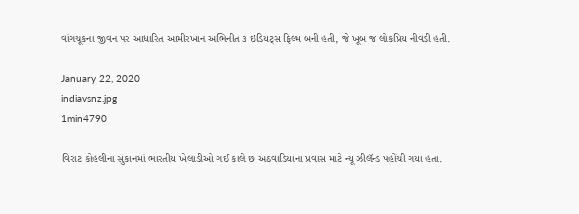વાંગચૂકના જીવન પર આધારિત આમીરખાન અભિનીત ૩ ઇડિયટ્સ ફિલ્મ બની હતી, જે ખૂબ જ લોકપ્રિય નીવડી હતી.

January 22, 2020
indiavsnz.jpg
1min4790

વિરાટ કોહલીના સુકાનમાં ભારતીય ખેલાડીઓ ગઈ કાલે છ અઠવાડિયાના પ્રવાસ માટે ન્યૂ ઝીલૅન્ડ પહોંચી ગયા હતા.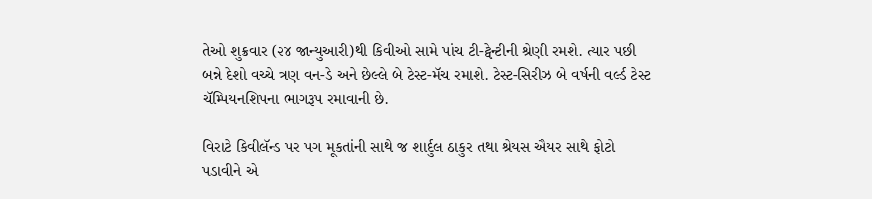તેઓ શુક્રવાર (૨૪ જાન્યુઆરી)થી કિવીઓ સામે પાંચ ટી-ટ્વેન્ટીની શ્રેણી રમશે. ત્યાર પછી બન્ને દેશો વચ્ચે ત્રણ વન-ડે અને છેલ્લે બે ટેસ્ટ-મૅચ રમાશે. ટેસ્ટ-સિરીઝ બે વર્ષની વર્લ્ડ ટેસ્ટ ચૅમ્પિયનશિપના ભાગરૂપ રમાવાની છે.

વિરાટે કિવીલૅન્ડ પર પગ મૂકતાંની સાથે જ શાર્દુલ ઠાકુર તથા શ્રેયસ ઐયર સાથે ફોટો પડાવીને એ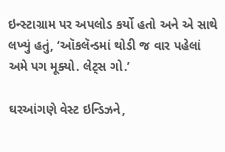ઇન્સ્ટાગ્રામ પર અપલોડ કર્યો હતો અને એ સાથે લખ્યું હતું, ‘ઑકલૅન્ડમાં થોડી જ વાર પહેલાં અમે પગ મૂક્યો. લેટ્સ ગો.’

ઘરઆંગણે વેસ્ટ ઇન્ડિઝને,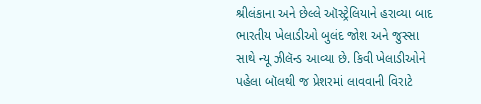શ્રીલંકાના અને છેલ્લે ઑસ્ટ્રેલિયાને હરાવ્યા બાદ ભારતીય ખેલાડીઓ બુલંદ જોશ અને જુસ્સા સાથે ન્યૂ ઝીલૅન્ડ આવ્યા છે. કિવી ખેલાડીઓને પહેલા બૉલથી જ પ્રેશરમાં લાવવાની વિરાટે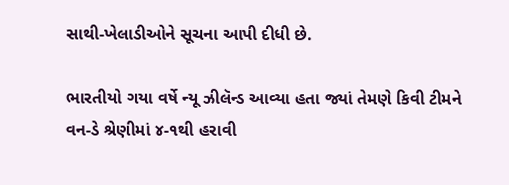સાથી-ખેલાડીઓને સૂચના આપી દીધી છે.

ભારતીયો ગયા વર્ષે ન્યૂ ઝીલૅન્ડ આવ્યા હતા જ્યાં તેમણે કિવી ટીમને વન-ડે શ્રેણીમાં ૪-૧થી હરાવી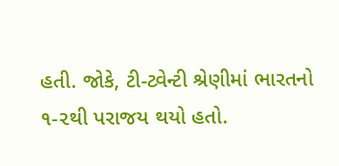હતી. જોકે, ટી-ટ્વેન્ટી શ્રેણીમાં ભારતનો ૧-૨થી પરાજય થયો હતો.